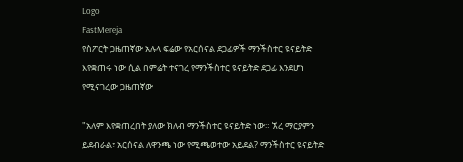Logo
FastMereja
የስፖርት ጋዜጠኛው አሉላ ፍሬው የአርሰናል ደጋፊዎች ማንችስተር ዩናይትድ እየቋጠሩ ነው ሲል በምሬት ተናገረ የማንችስተር ዩናይትድ ደጋፊ እንደሆነ የሚናገረው ጋዜጠኛው

"አለም እየቋጠረበት ያለው ክለብ ማንችስተር ዩናይትድ ነው። ኧረ ማርያምን ይደብራል፣ አርሰናል ለዋንጫ ነው የሚጫወተው አይደል? ማንችስተር ዩናይትድ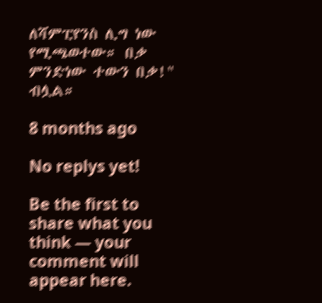ለሻምፒየንስ ሊግ ነው የሚጫወተው። በቃ ምንድነው ተውን በቃ!" ብሏል።

8 months ago

No replys yet!

Be the first to share what you think — your comment will appear here.